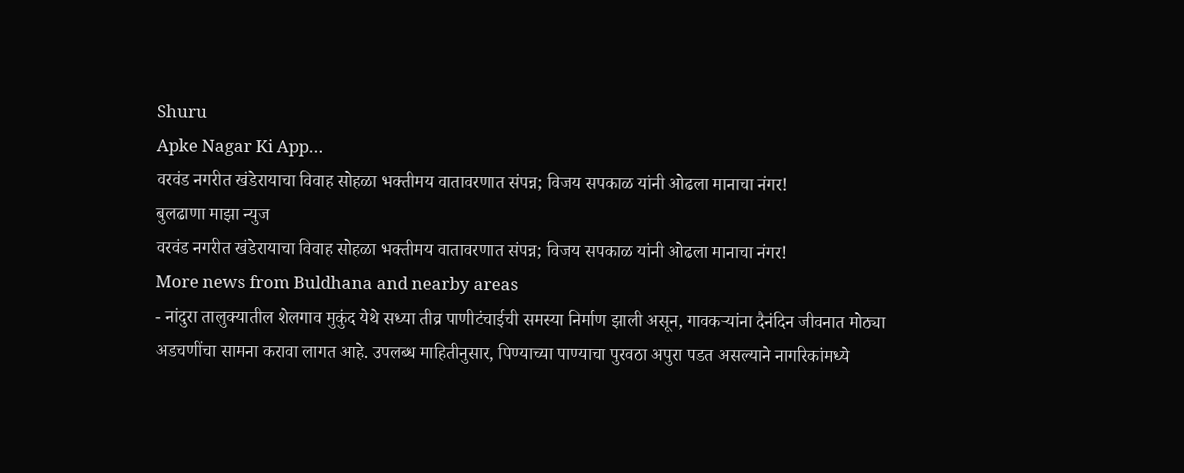Shuru
Apke Nagar Ki App…
वरवंड नगरीत खंडेरायाचा विवाह सोहळा भक्तीमय वातावरणात संपन्न; विजय सपकाळ यांनी ओढला मानाचा नंगर!
बुलढाणा माझा न्युज
वरवंड नगरीत खंडेरायाचा विवाह सोहळा भक्तीमय वातावरणात संपन्न; विजय सपकाळ यांनी ओढला मानाचा नंगर!
More news from Buldhana and nearby areas
- नांदुरा तालुक्यातील शेलगाव मुकुंद येथे सध्या तीव्र पाणीटंचाईची समस्या निर्माण झाली असून, गावकऱ्यांना दैनंदिन जीवनात मोठ्या अडचणींचा सामना करावा लागत आहे. उपलब्ध माहितीनुसार, पिण्याच्या पाण्याचा पुरवठा अपुरा पडत असल्याने नागरिकांमध्ये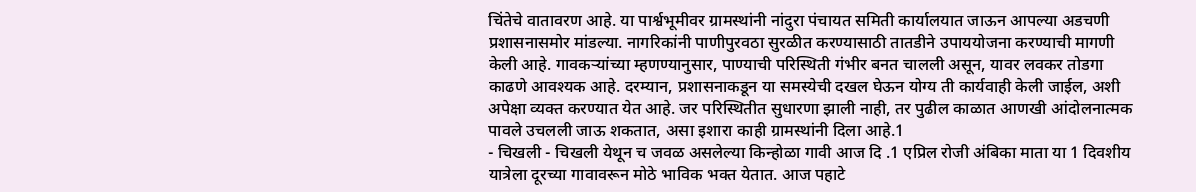चिंतेचे वातावरण आहे. या पार्श्वभूमीवर ग्रामस्थांनी नांदुरा पंचायत समिती कार्यालयात जाऊन आपल्या अडचणी प्रशासनासमोर मांडल्या. नागरिकांनी पाणीपुरवठा सुरळीत करण्यासाठी तातडीने उपाययोजना करण्याची मागणी केली आहे. गावकऱ्यांच्या म्हणण्यानुसार, पाण्याची परिस्थिती गंभीर बनत चालली असून, यावर लवकर तोडगा काढणे आवश्यक आहे. दरम्यान, प्रशासनाकडून या समस्येची दखल घेऊन योग्य ती कार्यवाही केली जाईल, अशी अपेक्षा व्यक्त करण्यात येत आहे. जर परिस्थितीत सुधारणा झाली नाही, तर पुढील काळात आणखी आंदोलनात्मक पावले उचलली जाऊ शकतात, असा इशारा काही ग्रामस्थांनी दिला आहे.1
- चिखली - चिखली येथून च जवळ असलेल्या किन्होळा गावी आज दि .1 एप्रिल रोजी अंबिका माता या 1 दिवशीय यात्रेला दूरच्या गावावरून मोठे भाविक भक्त येतात. आज पहाटे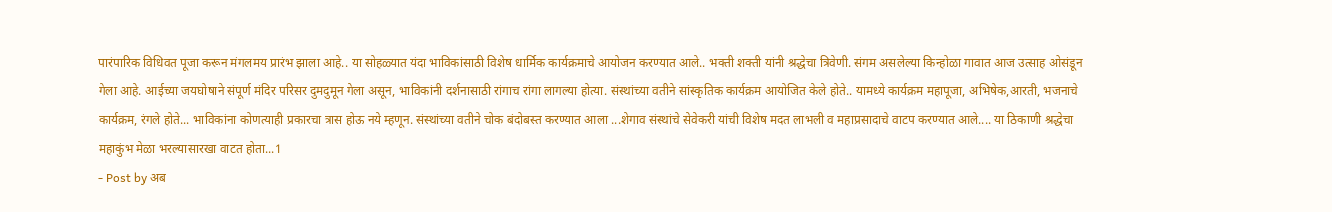पारंपारिक विधिवत पूजा करून मंगलमय प्रारंभ झाला आहे.. या सोहळ्यात यंदा भाविकांसाठी विशेष धार्मिक कार्यक्रमाचे आयोजन करण्यात आले.. भक्ती शक्ती यांनी श्रद्धेचा त्रिवेणी. संगम असलेल्या किन्होळा गावात आज उत्साह ओसंडून गेला आहे. आईच्या जयघोषाने संपूर्ण मंदिर परिसर दुमदुमून गेला असून, भाविकांनी दर्शनासाठी रांगाच रांगा लागल्या होत्या. संस्थांच्या वतीने सांस्कृतिक कार्यक्रम आयोजित केले होते.. यामध्ये कार्यक्रम महापूजा, अभिषेक,आरती, भजनाचे कार्यक्रम, रंगले होते... भाविकांना कोणत्याही प्रकारचा त्रास होऊ नये म्हणून. संस्थांच्या वतीने चोक बंदोबस्त करण्यात आला ...शेगाव संस्थांचे सेवेकरी यांची विशेष मदत लाभली व महाप्रसादाचे वाटप करण्यात आले.... या ठिकाणी श्रद्धेचा महाकुंभ मेळा भरल्यासारखा वाटत होता...1
- Post by अब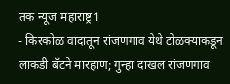तक न्यूज महाराष्ट्र1
- किरकोळ वादातून रांजणगाव येथे टोळक्याकडून लाकडी बॅटने मारहाण; गुन्हा दाखल रांजणगाव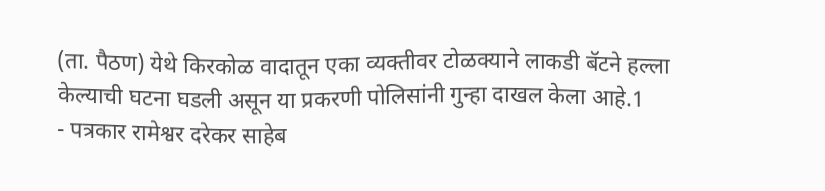(ता. पैठण) येथे किरकोळ वादातून एका व्यक्तीवर टोळक्याने लाकडी बॅटने हल्ला केल्याची घटना घडली असून या प्रकरणी पोलिसांनी गुन्हा दाखल केला आहे.1
- पत्रकार रामेश्वर दरेकर साहेब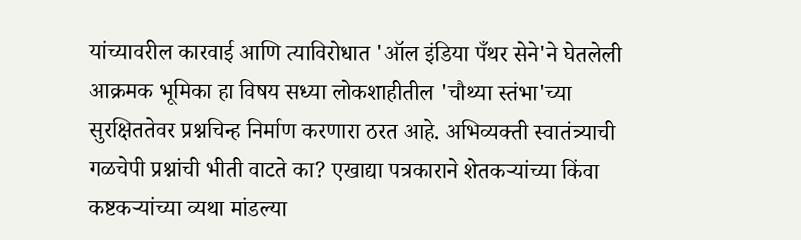यांच्यावरील कारवाई आणि त्याविरोधात 'ऑल इंडिया पँथर सेने'ने घेतलेली आक्रमक भूमिका हा विषय सध्या लोकशाहीतील 'चौथ्या स्तंभा'च्या सुरक्षिततेवर प्रश्नचिन्ह निर्माण करणारा ठरत आहे. अभिव्यक्ती स्वातंत्र्याची गळचेपी प्रश्नांची भीती वाटते का? एखाद्या पत्रकाराने शेतकऱ्यांच्या किंवा कष्टकऱ्यांच्या व्यथा मांडल्या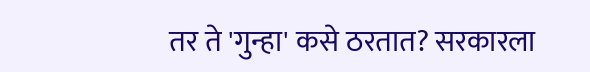तर ते 'गुन्हा' कसे ठरतात? सरकारला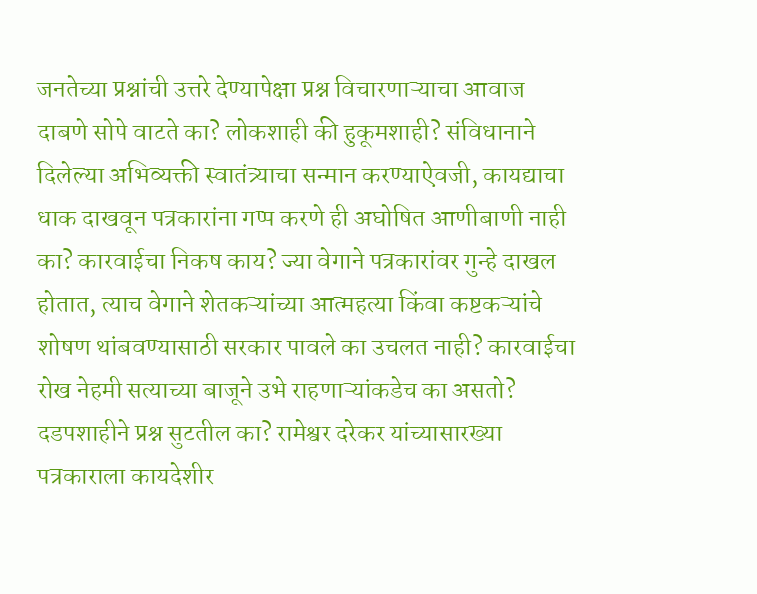जनतेच्या प्रश्नांची उत्तरे देण्यापेक्षा प्रश्न विचारणाऱ्याचा आवाज दाबणे सोपे वाटते का? लोकशाही की हुकूमशाही? संविधानाने दिलेल्या अभिव्यक्ती स्वातंत्र्याचा सन्मान करण्याऐवजी, कायद्याचा धाक दाखवून पत्रकारांना गप्प करणे ही अघोषित आणीबाणी नाही का? कारवाईचा निकष काय? ज्या वेगाने पत्रकारांवर गुन्हे दाखल होतात, त्याच वेगाने शेतकऱ्यांच्या आत्महत्या किंवा कष्टकऱ्यांचे शोषण थांबवण्यासाठी सरकार पावले का उचलत नाही? कारवाईचा रोख नेहमी सत्याच्या बाजूने उभे राहणाऱ्यांकडेच का असतो? दडपशाहीने प्रश्न सुटतील का? रामेश्वर दरेकर यांच्यासारख्या पत्रकाराला कायदेशीर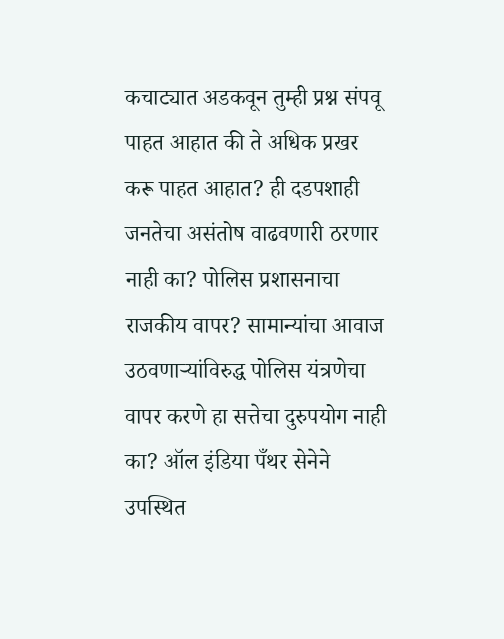कचाट्यात अडकवून तुम्ही प्रश्न संपवू पाहत आहात की ते अधिक प्रखर करू पाहत आहात? ही दडपशाही जनतेचा असंतोष वाढवणारी ठरणार नाही का? पोलिस प्रशासनाचा राजकीय वापर? सामान्यांचा आवाज उठवणाऱ्यांविरुद्ध पोलिस यंत्रणेचा वापर करणे हा सत्तेचा दुरुपयोग नाही का? ऑल इंडिया पँथर सेनेने उपस्थित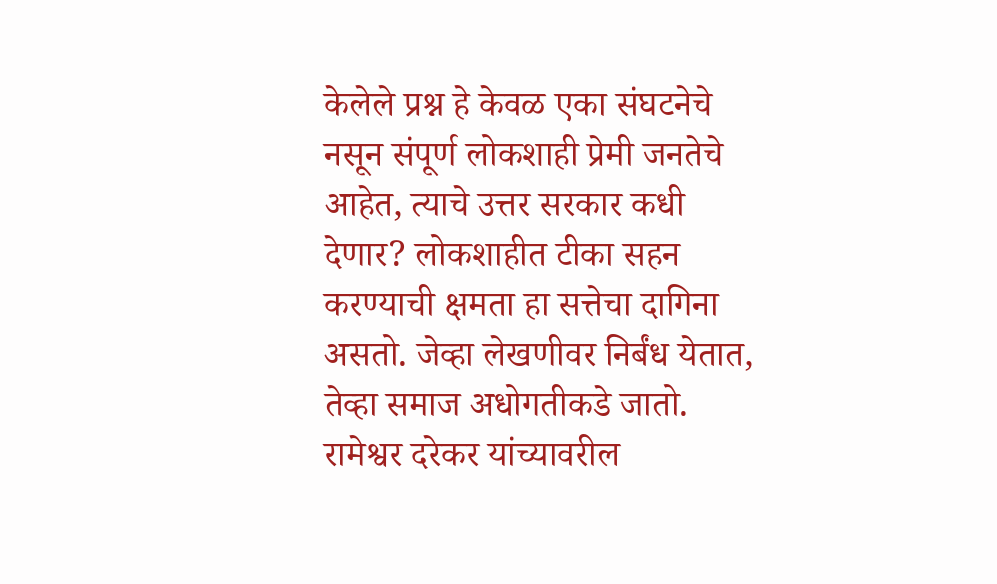केलेले प्रश्न हे केवळ एका संघटनेचे नसून संपूर्ण लोकशाही प्रेमी जनतेचे आहेत, त्याचे उत्तर सरकार कधी देणार? लोकशाहीत टीका सहन करण्याची क्षमता हा सत्तेचा दागिना असतो. जेव्हा लेखणीवर निर्बंध येतात, तेव्हा समाज अधोगतीकडे जातो. रामेश्वर दरेकर यांच्यावरील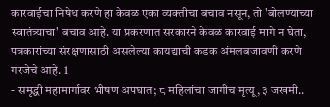कारवाईचा निषेध करणे हा केवळ एका व्यक्तीचा बचाव नसून, तो 'बोलण्याच्या स्वातंत्र्याचा' बचाव आहे. या प्रकरणात सरकारने केवळ कारवाई मागे न घेता, पत्रकारांच्या संरक्षणासाठी असलेल्या कायद्याची कडक अंमलबजावणी करणे गरजेचे आहे. 1
- समृद्धी महामार्गावर भीषण अपघात; ८ महिलांचा जागीच मृत्यू, ३ जखमी..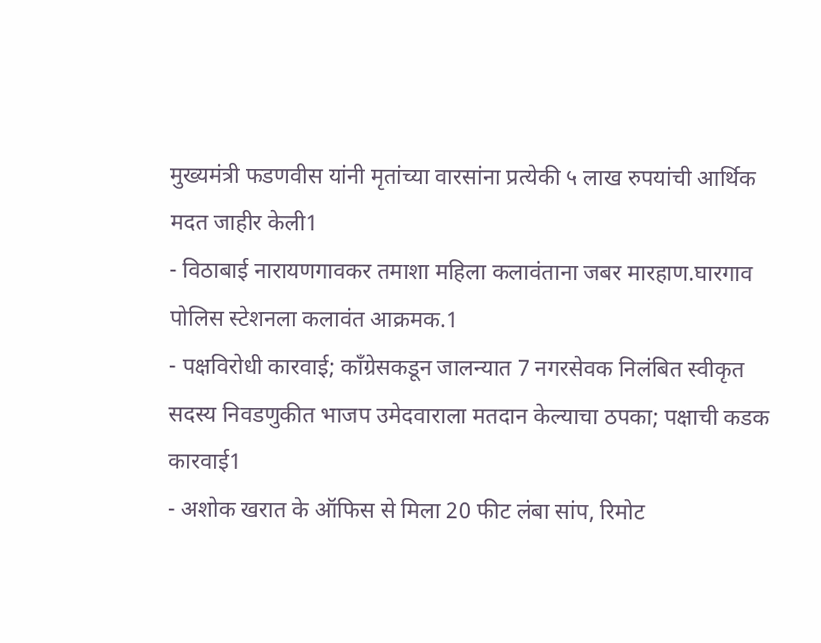मुख्यमंत्री फडणवीस यांनी मृतांच्या वारसांना प्रत्येकी ५ लाख रुपयांची आर्थिक मदत जाहीर केली1
- विठाबाई नारायणगावकर तमाशा महिला कलावंताना जबर मारहाण.घारगाव पोलिस स्टेशनला कलावंत आक्रमक.1
- पक्षविरोधी कारवाई; काँग्रेसकडून जालन्यात 7 नगरसेवक निलंबित स्वीकृत सदस्य निवडणुकीत भाजप उमेदवाराला मतदान केल्याचा ठपका; पक्षाची कडक कारवाई1
- अशोक खरात के ऑफिस से मिला 20 फीट लंबा सांप, रिमोट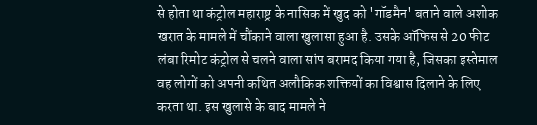से होता था कंट्रोल महाराष्ट्र के नासिक में खुद को 'गॉडमैन' बताने वाले अशोक खरात के मामले में चौंकाने वाला खुलासा हुआ है. उसके ऑफिस से 20 फीट लंबा रिमोट कंट्रोल से चलने वाला सांप बरामद किया गया है, जिसका इस्तेमाल वह लोगों को अपनी कथित अलौकिक शक्तियों का विश्वास दिलाने के लिए करता था. इस खुलासे के बाद मामले ने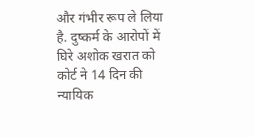और गंभीर रूप ले लिया है. दुष्कर्म के आरोपों में घिरे अशोक खरात को कोर्ट ने 14 दिन की न्यायिक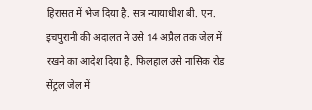हिरासत में भेज दिया है. सत्र न्यायाधीश बी. एन. इचपुरानी की अदालत ने उसे 14 अप्रैल तक जेल में रखने का आदेश दिया है. फिलहाल उसे नासिक रोड सेंट्रल जेल में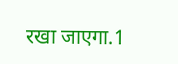रखा जाएगा.1